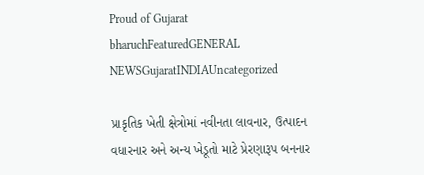Proud of Gujarat
bharuchFeaturedGENERAL NEWSGujaratINDIAUncategorized

પ્રાકૃતિક ખેતી ક્ષેત્રોમાં નવીનતા લાવનાર, ઉત્પાદન વધારનાર અને અન્ય ખેડૂતો માટે પ્રેરણારૂપ બનનાર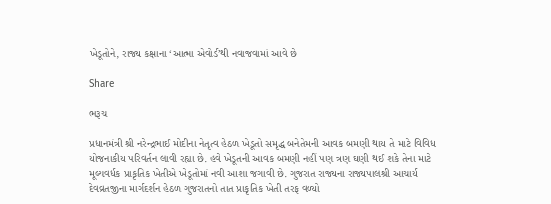ખેડૂતોને, રાજ્ય કક્ષાના ‘આત્મા એવોર્ડ’થી નવાજવામાં આવે છે

Share

ભરૂચ

પ્રધાનમંત્રી શ્રી નરેન્દ્રભાઈ મોદીના નેતૃત્વ હેઠળ ખેડૂતો સમૃદ્ધ બનેતેમની આવક બમણી થાય તે માટે વિવિધ યોજનાકીય પરિવર્તન લાવી રહ્યા છે. હવે ખેડૂતની આવક બમણી નહીં પણ ત્રણ ઘણી થઈ શકે તેના માટે મૂલ્યવર્ધક પ્રાકૃતિક ખેતીએ ખેડૂતોમાં નવી આશા જગાવી છે. ગુજરાત રાજ્યના રાજ્યપાલશ્રી આચાર્ય દેવવ્રતજીના માર્ગદર્શન હેઠળ ગુજરાતનો તાત પ્રાકૃતિક ખેતી તરફ વળ્યો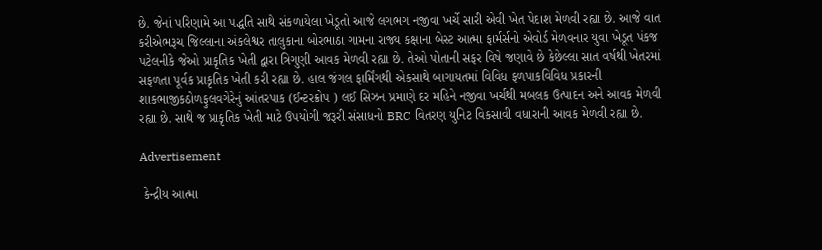છે. જેનાં પરિણામે આ પદ્ધતિ સાથે સંકળાયેલા ખેડૂતો આજે લગભગ નજીવા ખર્ચે સારી એવી ખેત પેદાશ મેળવી રહ્યા છે. આજે વાત કરીએભરૂચ જિલ્લાના અંકલેશ્વર તાલુકાના બોરભાઠા ગામના રાજ્ય કક્ષાના બેસ્ટ આત્મા ફાર્મર્સનો એવોર્ડ મેળવનાર યુવા ખેડૂત પંકજ પટેલનીકે જેઓ પ્રાકૃતિક ખેતી દ્વારા ત્રિગુણી આવક મેળવી રહ્યા છે. તેઓ પોતાની સફર વિષે જણાવે છે કેછેલ્લા સાત વર્ષથી ખેતરમાં સફળતા પૂર્વક પ્રાકૃતિક ખેતી કરી રહ્યા છે. હાલ જંગલ ફાર્મિંગથી એકસાથે બાગાયતમાં વિવિધ ફળપાકવિવિધ પ્રકારની શાકભાજીકઠોળફુલવગેરેનું આંતરપાક (ઈન્ટરક્રોપ ) લઈ સિઝન પ્રમાણે દર મહિને નજીવા ખર્ચથી મબલક ઉત્પાદન અને આવક મેળવી રહ્યા છે. સાથે જ પ્રાકૃતિક ખેતી માટે ઉપયોગી જરૂરી સંસાધનો BRC વિતરણ યુનિટ વિકસાવી વધારાની આવક મેળવી રહ્યા છે.

Advertisement

 કેન્દ્રીય આત્મા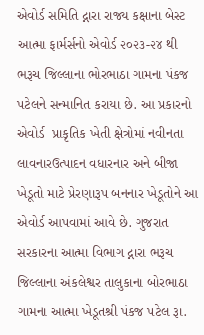એવોર્ડ સમિતિ દ્નારા રાજ્ય કક્ષાના બેસ્ટ આત્મા ફાર્મર્સનો એવોર્ડ ૨૦૨૩-૨૪ થી ભરૂચ જિલ્લાના ભોરભાઠા ગામના પંકજ પટેલને સન્માનિત કરાયા છે. આ પ્રકારનો એવોર્ડ  પ્રાકૃતિક ખેતી ક્ષેત્રોમાં નવીનતા લાવનારઉત્પાદન વધારનાર અને બીજા ખેડૂતો માટે પ્રેરણારૂપ બનનાર ખેડૂતોને આ એવોર્ડ આપવામાં આવે છે. ગુજરાત સરકારના આત્મા વિભાગ દ્નારા ભરૂચ જિલ્લાના અંકલેશ્વર તાલુકાના બોરભાઠા ગામના આત્મા ખેડૂતશ્રી પંકજ પટેલ રૂા.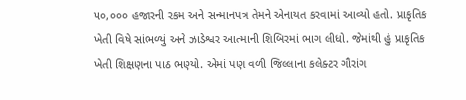૫૦,૦૦૦ હજારની રકમ અને સન્માનપત્ર તેમને એનાયત કરવામાં આવ્યો હતો. પ્રાકૃતિક ખેતી વિષે સાંભળ્યું અને ઝાડેશ્વર આત્માની શિબિરમાં ભાગ લીધો. જેમાંથી હું પ્રાકૃતિક ખેતી શિક્ષણના પાઠ ભણ્યો. એમાં પણ વળી જિલ્લાના કલેક્ટર ગૌરાંગ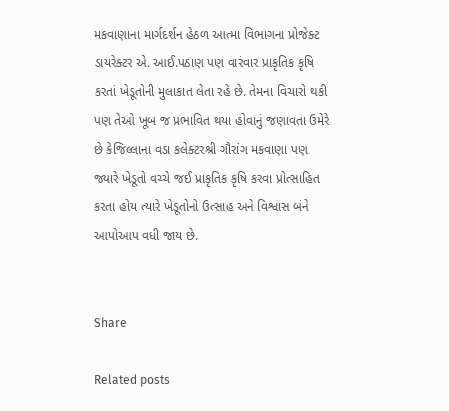મકવાણાના માર્ગદર્શન હેઠળ આત્મા વિભાગના પ્રોજેક્ટ ડાયરેક્ટર એ. આઈ.પઠાણ પણ વારંવાર પ્રાકૃતિક કૃષિ કરતાં ખેડૂતોની મુલાકાત લેતા રહે છે. તેમના વિચારો થકી પણ તેઓ ખૂબ જ પ્રભાવિત થયા હોવાનું જણાવતા ઉમેરે છે કેજિલ્લાના વડા કલેક્ટરશ્રી ગૌરાંગ મકવાણા પણ જ્યારે ખેડૂતો વચ્ચે જઈ પ્રાકૃતિક કૃષિ કરવા પ્રોત્સાહિત કરતા હોય ત્યારે ખેડૂતોનો ઉત્સાહ અને વિશ્વાસ બંને આપોઆપ વધી જાય છે.


Share

Related posts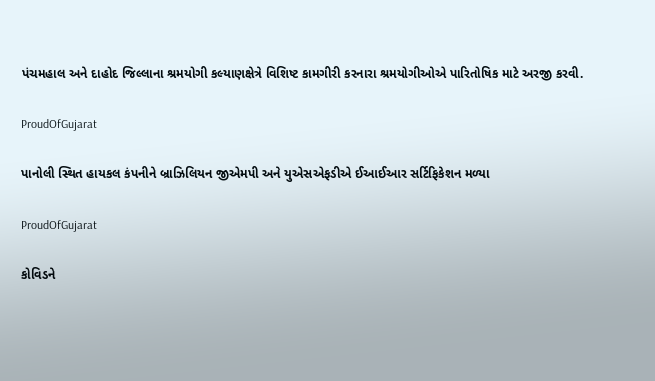પંચમહાલ અને દાહોદ જિલ્લાના શ્રમયોગી કલ્યાણક્ષેત્રે વિશિષ્ટ કામગીરી કરનારા શ્રમયોગીઓએ પારિતોષિક માટે અરજી કરવી.

ProudOfGujarat

પાનોલી સ્થિત હાયકલ કંપનીને બ્રાઝિલિયન જીએમપી અને યુએસએફડીએ ઈઆઈઆર સર્ટિફિકેશન મળ્યા

ProudOfGujarat

કોવિડને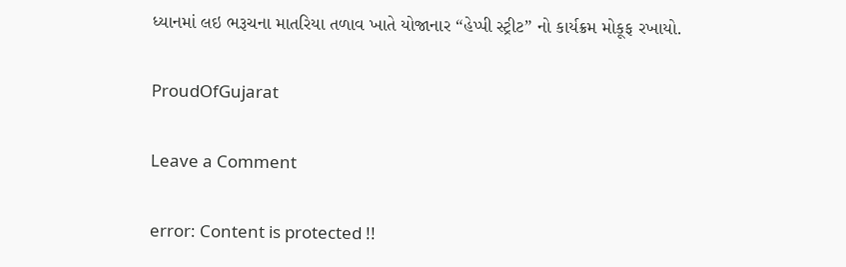ધ્યાનમાં લઇ ભરૂચના માતરિયા તળાવ ખાતે યોજાનાર “હેપ્પી સ્ટ્રીટ” નો કાર્યક્રમ મોકૂફ રખાયો.

ProudOfGujarat

Leave a Comment

error: Content is protected !!